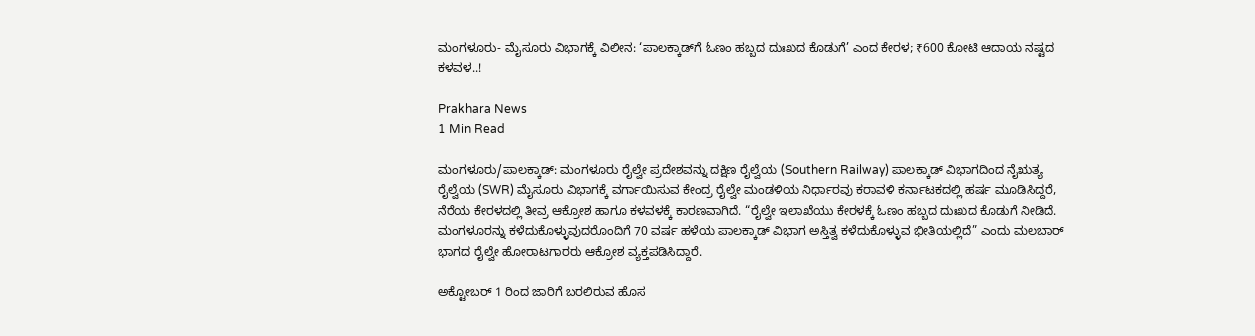ಮಂಗಳೂರು- ಮೈಸೂರು ವಿಭಾಗಕ್ಕೆ ವಿಲೀನ: ‘ಪಾಲಕ್ಕಾಡ್‌ಗೆ ಓಣಂ ಹಬ್ಬದ ದುಃಖದ ಕೊಡುಗೆ’ ಎಂದ ಕೇರಳ; ₹600 ಕೋಟಿ ಆದಾಯ ನಷ್ಟದ ಕಳವಳ..!

Prakhara News
1 Min Read

ಮಂಗಳೂರು/ಪಾಲಕ್ಕಾಡ್: ಮಂಗಳೂರು ರೈಲ್ವೇ ಪ್ರದೇಶವನ್ನು ದಕ್ಷಿಣ ರೈಲ್ವೆಯ (Southern Railway) ಪಾಲಕ್ಕಾಡ್ ವಿಭಾಗದಿಂದ ನೈಋತ್ಯ ರೈಲ್ವೆಯ (SWR) ಮೈಸೂರು ವಿಭಾಗಕ್ಕೆ ವರ್ಗಾಯಿಸುವ ಕೇಂದ್ರ ರೈಲ್ವೇ ಮಂಡಳಿಯ ನಿರ್ಧಾರವು ಕರಾವಳಿ ಕರ್ನಾಟಕದಲ್ಲಿ ಹರ್ಷ ಮೂಡಿಸಿದ್ದರೆ, ನೆರೆಯ ಕೇರಳದಲ್ಲಿ ತೀವ್ರ ಆಕ್ರೋಶ ಹಾಗೂ ಕಳವಳಕ್ಕೆ ಕಾರಣವಾಗಿದೆ. “ರೈಲ್ವೇ ಇಲಾಖೆಯು ಕೇರಳಕ್ಕೆ ಓಣಂ ಹಬ್ಬದ ದುಃಖದ ಕೊಡುಗೆ ನೀಡಿದೆ. ಮಂಗಳೂರನ್ನು ಕಳೆದುಕೊಳ್ಳುವುದರೊಂದಿಗೆ 70 ವರ್ಷ ಹಳೆಯ ಪಾಲಕ್ಕಾಡ್ ವಿಭಾಗ ಅಸ್ತಿತ್ವ ಕಳೆದುಕೊಳ್ಳುವ ಭೀತಿಯಲ್ಲಿದೆ” ಎಂದು ಮಲಬಾರ್ ಭಾಗದ ರೈಲ್ವೇ ಹೋರಾಟಗಾರರು ಆಕ್ರೋಶ ವ್ಯಕ್ತಪಡಿಸಿದ್ದಾರೆ.

ಅಕ್ಟೋಬರ್ 1 ರಿಂದ ಜಾರಿಗೆ ಬರಲಿರುವ ಹೊಸ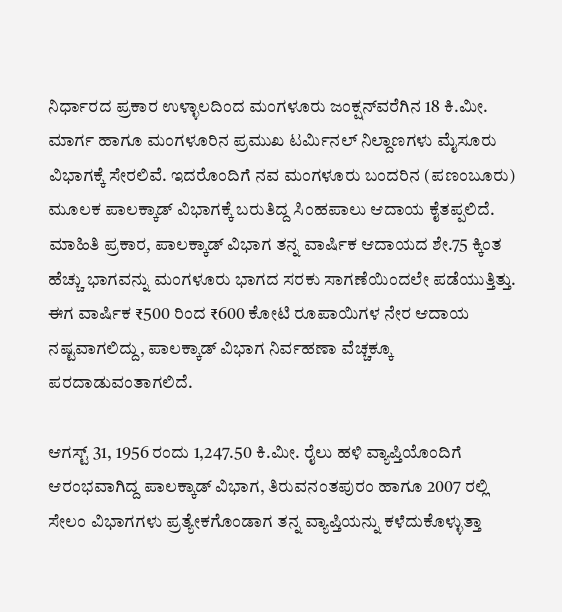ನಿರ್ಧಾರದ ಪ್ರಕಾರ ಉಳ್ಳಾಲದಿಂದ ಮಂಗಳೂರು ಜಂಕ್ಷನ್‌ವರೆಗಿನ 18 ಕಿ.ಮೀ. ಮಾರ್ಗ ಹಾಗೂ ಮಂಗಳೂರಿನ ಪ್ರಮುಖ ಟರ್ಮಿನಲ್ ನಿಲ್ದಾಣಗಳು ಮೈಸೂರು ವಿಭಾಗಕ್ಕೆ ಸೇರಲಿವೆ. ಇದರೊಂದಿಗೆ ನವ ಮಂಗಳೂರು ಬಂದರಿನ (ಪಣಂಬೂರು) ಮೂಲಕ ಪಾಲಕ್ಕಾಡ್ ವಿಭಾಗಕ್ಕೆ ಬರುತಿದ್ದ ಸಿಂಹಪಾಲು ಆದಾಯ ಕೈತಪ್ಪಲಿದೆ. ಮಾಹಿತಿ ಪ್ರಕಾರ, ಪಾಲಕ್ಕಾಡ್ ವಿಭಾಗ ತನ್ನ ವಾರ್ಷಿಕ ಆದಾಯದ ಶೇ.75 ಕ್ಕಿಂತ ಹೆಚ್ಚು ಭಾಗವನ್ನು ಮಂಗಳೂರು ಭಾಗದ ಸರಕು ಸಾಗಣೆಯಿಂದಲೇ ಪಡೆಯುತ್ತಿತ್ತು. ಈಗ ವಾರ್ಷಿಕ ₹500 ರಿಂದ ₹600 ಕೋಟಿ ರೂಪಾಯಿಗಳ ನೇರ ಆದಾಯ ನಷ್ಟವಾಗಲಿದ್ದು, ಪಾಲಕ್ಕಾಡ್ ವಿಭಾಗ ನಿರ್ವಹಣಾ ವೆಚ್ಚಕ್ಕೂ ಪರದಾಡುವಂತಾಗಲಿದೆ.

ಆಗಸ್ಟ್ 31, 1956 ರಂದು 1,247.50 ಕಿ.ಮೀ. ರೈಲು ಹಳಿ ವ್ಯಾಪ್ತಿಯೊಂದಿಗೆ ಆರಂಭವಾಗಿದ್ದ ಪಾಲಕ್ಕಾಡ್ ವಿಭಾಗ, ತಿರುವನಂತಪುರಂ ಹಾಗೂ 2007 ರಲ್ಲಿ ಸೇಲಂ ವಿಭಾಗಗಳು ಪ್ರತ್ಯೇಕಗೊಂಡಾಗ ತನ್ನ ವ್ಯಾಪ್ತಿಯನ್ನು ಕಳೆದುಕೊಳ್ಳುತ್ತಾ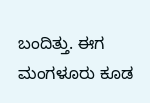ಬಂದಿತ್ತು. ಈಗ ಮಂಗಳೂರು ಕೂಡ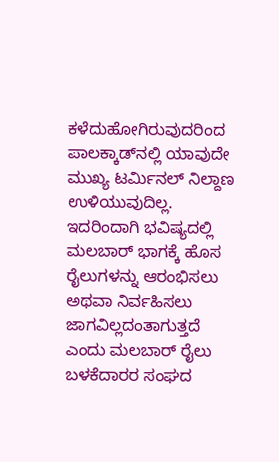ಕಳೆದುಹೋಗಿರುವುದರಿಂದ ಪಾಲಕ್ಕಾಡ್‌ನಲ್ಲಿ ಯಾವುದೇ ಮುಖ್ಯ ಟರ್ಮಿನಲ್ ನಿಲ್ದಾಣ ಉಳಿಯುವುದಿಲ್ಲ. ಇದರಿಂದಾಗಿ ಭವಿಷ್ಯದಲ್ಲಿ ಮಲಬಾರ್ ಭಾಗಕ್ಕೆ ಹೊಸ ರೈಲುಗಳನ್ನು ಆರಂಭಿಸಲು ಅಥವಾ ನಿರ್ವಹಿಸಲು ಜಾಗವಿಲ್ಲದಂತಾಗುತ್ತದೆ ಎಂದು ಮಲಬಾರ್ ರೈಲು ಬಳಕೆದಾರರ ಸಂಘದ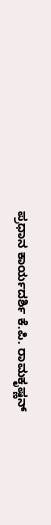ಪ್ರಧಾನ ಕಾರ್ಯದರ್ಶಿ ಕೆ.ಪಿ. ರಾಮಕೃಷ್ಣನ್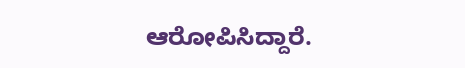ಆರೋಪಿಸಿದ್ದಾರೆ.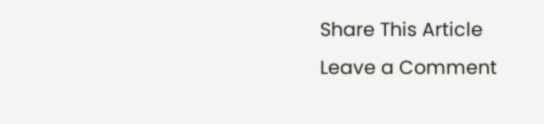Share This Article
Leave a Comment